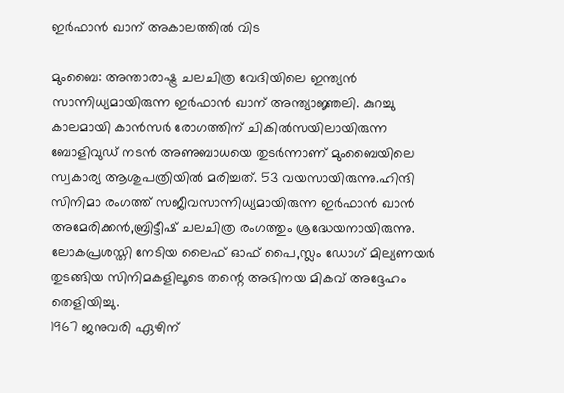ഇര്‍ഫാന്‍ ഖാന് അകാലത്തില്‍ വിട

മുംബൈ: അന്താരാഷ്ട്ര ചലചിത്ര വേദിയിലെ ഇന്ത്യന്‍ സാന്നിധ്യമായിരുന്ന ഇര്‍ഫാന്‍ ഖാന് അന്ത്യാജ്ഞലി. കുറച്ചു കാലമായി കാന്‍സര്‍ രോഗത്തിന് ചികില്‍സയിലായിരുന്ന ബോളിവുഡ് നടന്‍ അണുബാധയെ തുടര്‍ന്നാണ് മുംബൈയിലെ സ്വകാര്യ ആശുപത്രിയില്‍ മരിച്ചത്. 53 വയസായിരുന്നു.ഹിന്ദി സിനിമാ രംഗത്ത് സജീവസാന്നിധ്യമായിരുന്ന ഇര്‍ഫാന്‍ ഖാന്‍ അമേരിക്കന്‍,ബ്രിട്ടീഷ് ചലചിത്ര രംഗത്തും ശ്രദ്ധേയനായിരുന്നു. ലോകപ്രശസ്തി നേടിയ ലൈഫ് ഓഫ് പൈ,സ്ലം ഡോഗ് മില്യണയര്‍ തുടങ്ങിയ സിനിമകളിലൂടെ തന്റെ അഭിനയ മികവ് അദ്ദേഹം തെളിയിച്ചു.
1967 ജനുവരി ഏഴിന്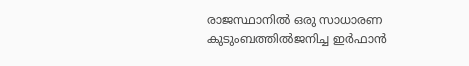രാജസ്ഥാനില്‍ ഒരു സാധാരണ കുടുംബത്തില്‍ജനിച്ച ഇര്‍ഫാന്‍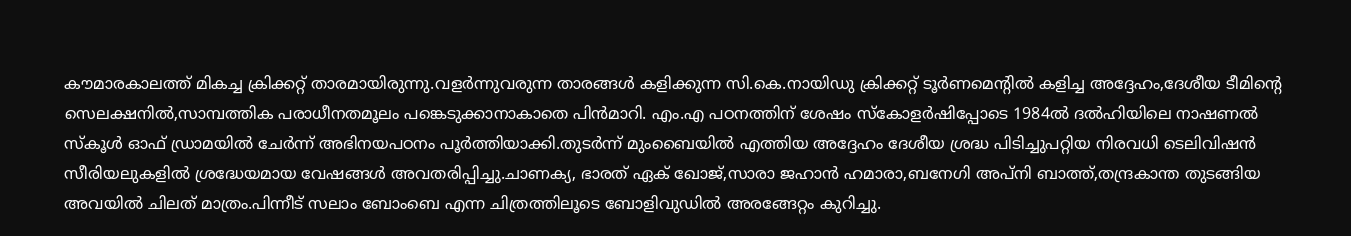കൗമാരകാലത്ത് മികച്ച ക്രിക്കറ്റ് താരമായിരുന്നു.വളര്‍ന്നുവരുന്ന താരങ്ങള്‍ കളിക്കുന്ന സി.കെ.നായിഡു ക്രിക്കറ്റ് ടൂര്‍ണമെന്റില്‍ കളിച്ച അദ്ദേഹം,ദേശീയ ടീമിന്റെ സെലക്ഷനില്‍,സാമ്പത്തിക പരാധീനതമൂലം പങ്കെടുക്കാനാകാതെ പിന്‍മാറി. എം.എ പഠനത്തിന് ശേഷം സ്‌കോളര്‍ഷിപ്പോടെ 1984ല്‍ ദല്‍ഹിയിലെ നാഷണല്‍ സ്‌കൂള്‍ ഓഫ് ഡ്രാമയില്‍ ചേര്‍ന്ന് അഭിനയപഠനം പൂര്‍ത്തിയാക്കി.തുടര്‍ന്ന് മുംബൈയില്‍ എത്തിയ അദ്ദേഹം ദേശീയ ശ്രദ്ധ പിടിച്ചുപറ്റിയ നിരവധി ടെലിവിഷന്‍ സീരിയലുകളില്‍ ശ്രദ്ധേയമായ വേഷങ്ങള്‍ അവതരിപ്പിച്ചു.ചാണക്യ, ഭാരത് ഏക് ഖോജ്,സാരാ ജഹാന്‍ ഹമാരാ,ബനേഗി അപ്‌നി ബാത്ത്,തന്ദ്രകാന്ത തുടങ്ങിയ അവയില്‍ ചിലത് മാത്രം.പിന്നീട് സലാം ബോംബെ എന്ന ചിത്രത്തിലൂടെ ബോളിവുഡില്‍ അരങ്ങേറ്റം കുറിച്ചു.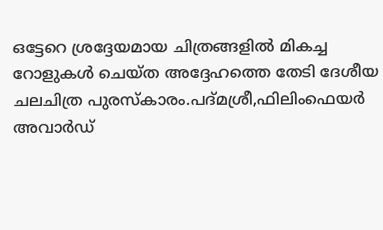ഒട്ടേറെ ശ്രദ്ദേയമായ ചിത്രങ്ങളില്‍ മികച്ച റോളുകള്‍ ചെയ്ത അദ്ദേഹത്തെ തേടി ദേശീയ ചലചിത്ര പുരസ്‌കാരം.പദ്മശ്രീ,ഫിലിംഫെയര്‍ അവാര്‍ഡ്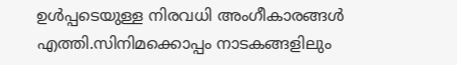ഉള്‍പ്പടെയുള്ള നിരവധി അംഗീകാരങ്ങള്‍ എത്തി.സിനിമക്കൊപ്പം നാടകങ്ങളിലും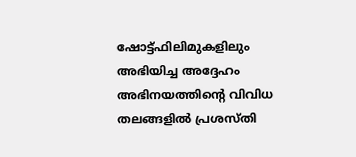ഷോട്ട്ഫിലിമുകളിലും അഭിയിച്ച അദ്ദേഹം അഭിനയത്തിന്റെ വിവിധ തലങ്ങളില്‍ പ്രശസ്തി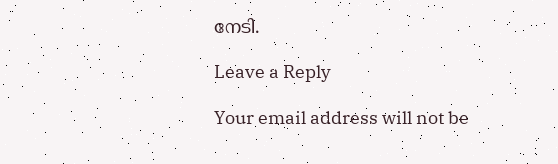നേടി.

Leave a Reply

Your email address will not be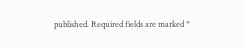published. Required fields are marked *